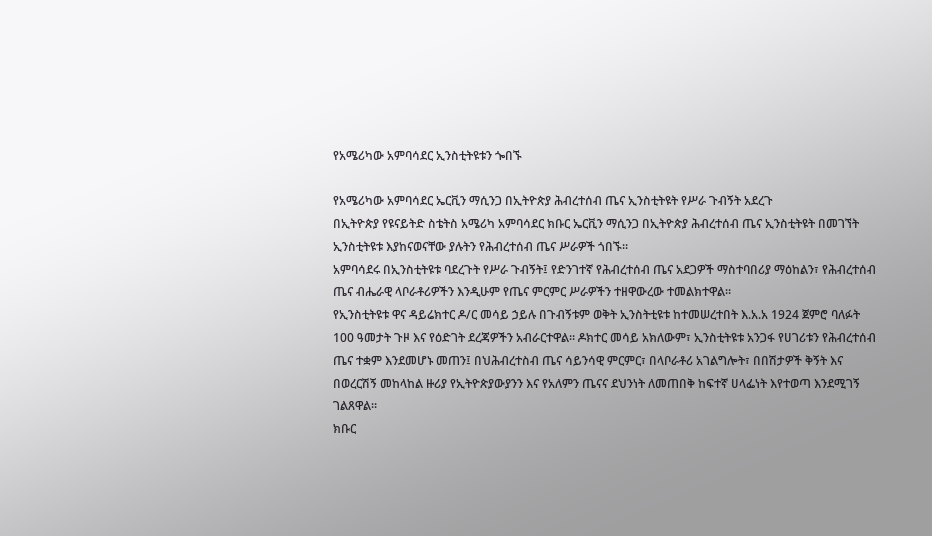የአሜሪካው አምባሳደር ኢንስቲትዩቱን ጐበኙ

የአሜሪካው አምባሳደር ኤርቪን ማሲንጋ በኢትዮጵያ ሕብረተሰብ ጤና ኢንስቲትዩት የሥራ ጉብኝት አደረጉ
በኢትዮጵያ የዩናይትድ ስቴትስ አሜሪካ አምባሳደር ክቡር ኤርቪን ማሲንጋ በኢትዮጵያ ሕብረተሰብ ጤና ኢንስቲትዩት በመገኘት ኢንስቲትዩቱ እያከናወናቸው ያሉትን የሕብረተሰብ ጤና ሥራዎች ጎበኙ።
አምባሳደሩ በኢንስቲትዩቱ ባደረጉት የሥራ ጉብኝት፤ የድንገተኛ የሕብረተሰብ ጤና አደጋዎች ማስተባበሪያ ማዕከልን፣ የሕብረተሰብ ጤና ብሔራዊ ላቦራቶሪዎችን እንዲሁም የጤና ምርምር ሥራዎችን ተዘዋውረው ተመልክተዋል።
የኢንስቲትዩቱ ዋና ዳይሬክተር ዶ/ር መሳይ ኃይሉ በጉብኝቱም ወቅት ኢንስትቲዩቱ ከተመሠረተበት እ.አ.አ 1924 ጀምሮ ባለፉት 100 ዓመታት ጉዞ እና የዕድገት ደረጃዎችን አብራርተዋል። ዶክተር መሳይ አክለውም፣ ኢንስቲትዩቱ አንጋፋ የሀገሪቱን የሕብረተሰብ ጤና ተቋም እንደመሆኑ መጠን፤ በህሕብረተስብ ጤና ሳይንሳዊ ምርምር፣ በላቦራቶሪ አገልግሎት፣ በበሽታዎች ቅኝት እና በወረርሽኝ መከላከል ዙሪያ የኢትዮጵያውያንን እና የአለምን ጤናና ደህንነት ለመጠበቅ ከፍተኛ ሀላፌነት እየተወጣ እንደሚገኝ ገልጸዋል።
ክቡር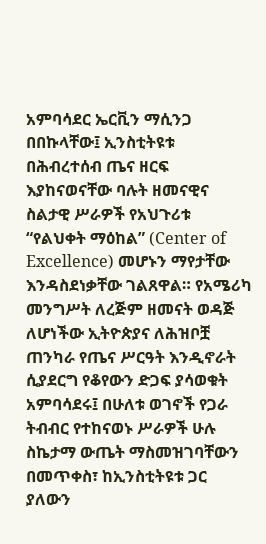አምባሳደር ኤርቪን ማሲንጋ በበኩላቸው፤ ኢንስቲትዩቱ በሕብረተሰብ ጤና ዘርፍ እያከናወናቸው ባሉት ዘመናዊና ስልታዊ ሥራዎች የአህጉሪቱ “የልህቀት ማዕከል” (Center of Excellence) መሆኑን ማየታቸው እንዳስደነቃቸው ገልጸዋል። የአሜሪካ መንግሥት ለረጅም ዘመናት ወዳጅ ለሆነችው ኢትዮጵያና ለሕዝቦቿ ጠንካራ የጤና ሥርዓት እንዲኖራት ሲያደርግ የቆየውን ድጋፍ ያሳወቁት አምባሳደሩ፤ በሁለቱ ወገኖች የጋራ ትብብር የተከናወኑ ሥራዎች ሁሉ ስኬታማ ውጤት ማስመዝገባቸውን በመጥቀስ፣ ከኢንስቲትዩቱ ጋር ያለውን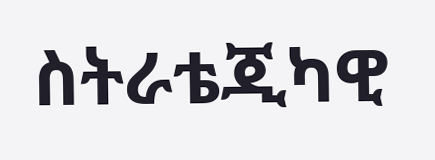ስትራቴጂካዊ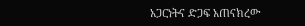አጋርነትና ድጋፍ አጠናክረው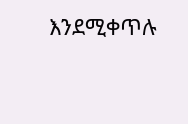እንደሚቀጥሉ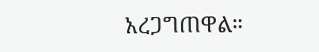አረጋግጠዋል።